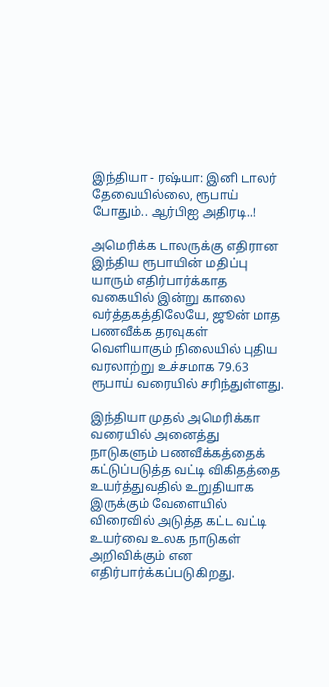இந்தியா - ரஷ்யா: இனி டாலர் தேவையில்லை, ரூபாய் போதும்.. ஆர்பிஐ அதிரடி..!

அமெரிக்க டாலருக்கு எதிரான இந்திய ரூபாயின் மதிப்பு யாரும் எதிர்பார்க்காத வகையில் இன்று காலை வர்த்தகத்திலேயே, ஜூன் மாத பணவீக்க தரவுகள் வெளியாகும் நிலையில் புதிய வரலாற்று உச்சமாக 79.63 ரூபாய் வரையில் சரிந்துள்ளது.

இந்தியா முதல் அமெரிக்கா வரையில் அனைத்து நாடுகளும் பணவீக்கத்தைக் கட்டுப்படுத்த வட்டி விகிதத்தை உயர்த்துவதில் உறுதியாக இருக்கும் வேளையில் விரைவில் அடுத்த கட்ட வட்டி உயர்வை உலக நாடுகள் அறிவிக்கும் என எதிர்பார்க்கப்படுகிறது.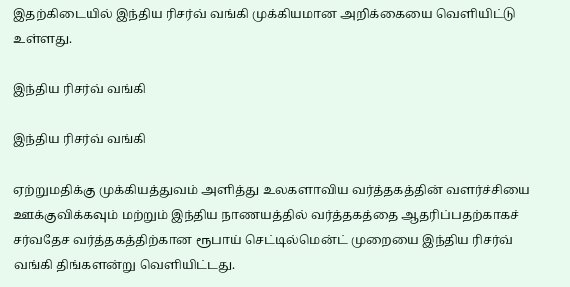இதற்கிடையில் இந்திய ரிசர்வ் வங்கி முக்கியமான அறிக்கையை வெளியிட்டு உள்ளது.

இந்திய ரிசர்வ் வங்கி

இந்திய ரிசர்வ் வங்கி

ஏற்றுமதிக்கு முக்கியத்துவம் அளித்து உலகளாவிய வர்த்தகத்தின் வளர்ச்சியை ஊக்குவிக்கவும் மற்றும் இந்திய நாணயத்தில் வர்த்தகத்தை ஆதரிப்பதற்காகச் சர்வதேச வர்த்தகத்திற்கான ரூபாய் செட்டில்மென்ட் முறையை இந்திய ரிசர்வ் வங்கி திங்களன்று வெளியிட்டது.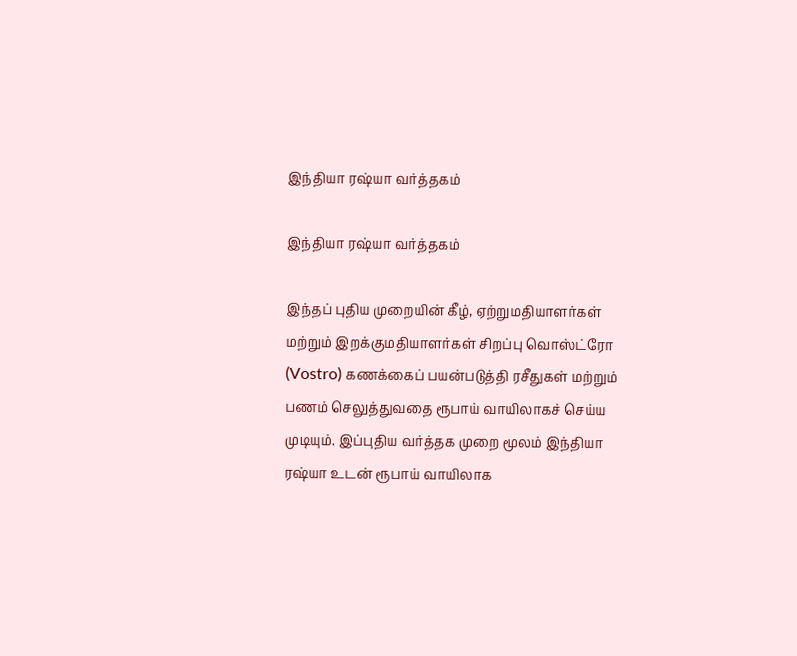இந்தியா ரஷ்யா வர்த்தகம்

இந்தியா ரஷ்யா வர்த்தகம்

இந்தப் புதிய முறையின் கீழ், ஏற்றுமதியாளர்கள் மற்றும் இறக்குமதியாளர்கள் சிறப்பு வொஸ்ட்ரோ (Vostro) கணக்கைப் பயன்படுத்தி ரசீதுகள் மற்றும் பணம் செலுத்துவதை ரூபாய் வாயிலாகச் செய்ய முடியும். இப்புதிய வர்த்தக முறை மூலம் இந்தியா ரஷ்யா உடன் ரூபாய் வாயிலாக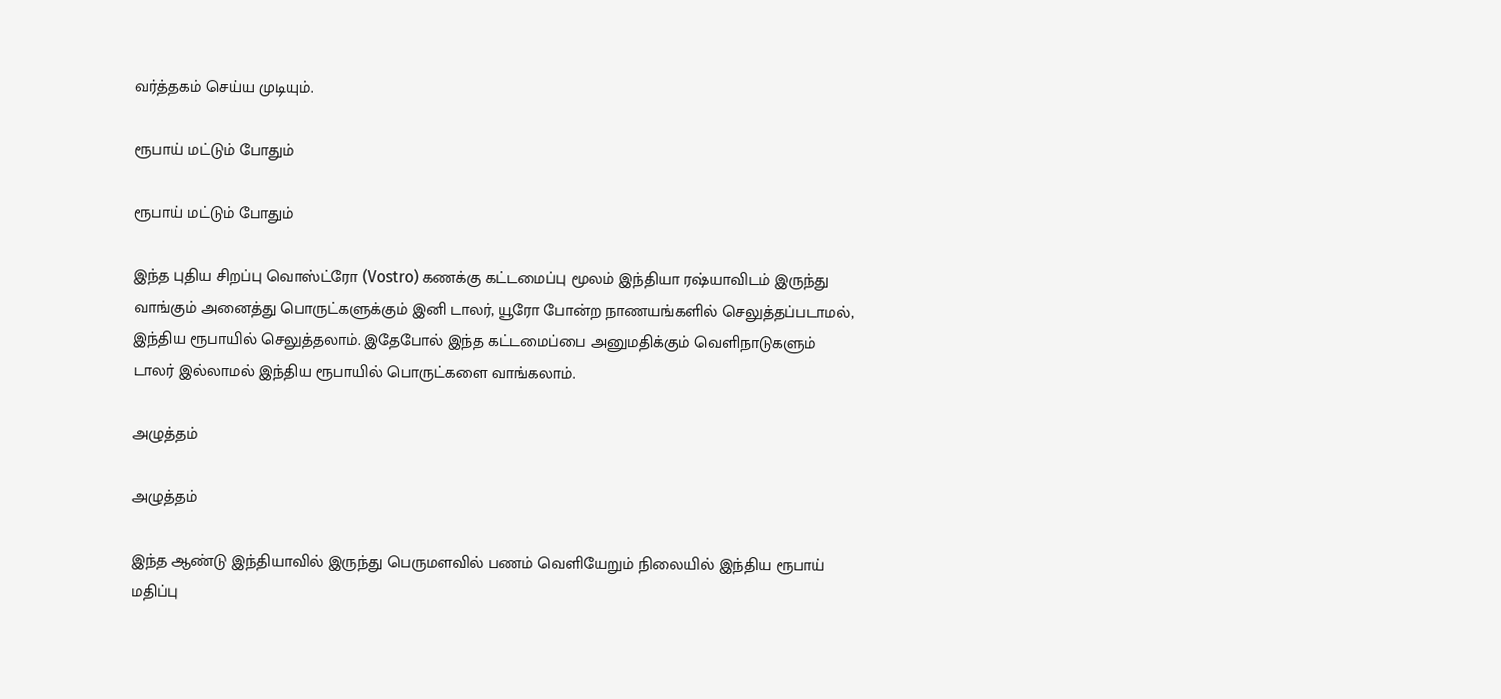வர்த்தகம் செய்ய முடியும்.

ரூபாய் மட்டும் போதும்

ரூபாய் மட்டும் போதும்

இந்த புதிய சிறப்பு வொஸ்ட்ரோ (Vostro) கணக்கு கட்டமைப்பு மூலம் இந்தியா ரஷ்யாவிடம் இருந்து வாங்கும் அனைத்து பொருட்களுக்கும் இனி டாலர், யூரோ போன்ற நாணயங்களில் செலுத்தப்படாமல், இந்திய ரூபாயில் செலுத்தலாம். இதேபோல் இந்த கட்டமைப்பை அனுமதிக்கும் வெளிநாடுகளும் டாலர் இல்லாமல் இந்திய ரூபாயில் பொருட்களை வாங்கலாம்.

அழுத்தம்

அழுத்தம்

இந்த ஆண்டு இந்தியாவில் இருந்து பெருமளவில் பணம் வெளியேறும் நிலையில் இந்திய ரூபாய் மதிப்பு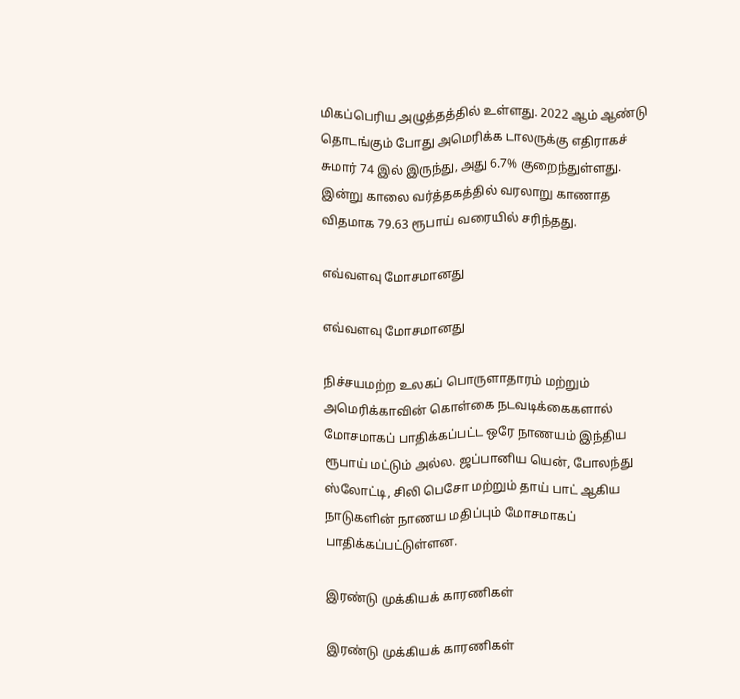மிகப்பெரிய அழுத்தத்தில் உள்ளது. 2022 ஆம் ஆண்டு தொடங்கும் போது அமெரிக்க டாலருக்கு எதிராகச் சுமார் 74 இல் இருந்து, அது 6.7% குறைந்துள்ளது. இன்று காலை வர்த்தகத்தில் வரலாறு காணாத விதமாக 79.63 ரூபாய் வரையில் சரிந்தது.

எவ்வளவு மோசமானது

எவ்வளவு மோசமானது

நிச்சயமற்ற உலகப் பொருளாதாரம் மற்றும் அமெரிக்காவின் கொள்கை நடவடிக்கைகளால் மோசமாகப் பாதிக்கப்பட்ட ஒரே நாணயம் இந்திய ரூபாய் மட்டும் அல்ல. ஜப்பானிய யென், போலந்து ஸ்லோட்டி, சிலி பெசோ மற்றும் தாய் பாட் ஆகிய நாடுகளின் நாணய மதிப்பும் மோசமாகப் பாதிக்கப்பட்டுள்ளன.

இரண்டு முக்கியக் காரணிகள்

இரண்டு முக்கியக் காரணிகள்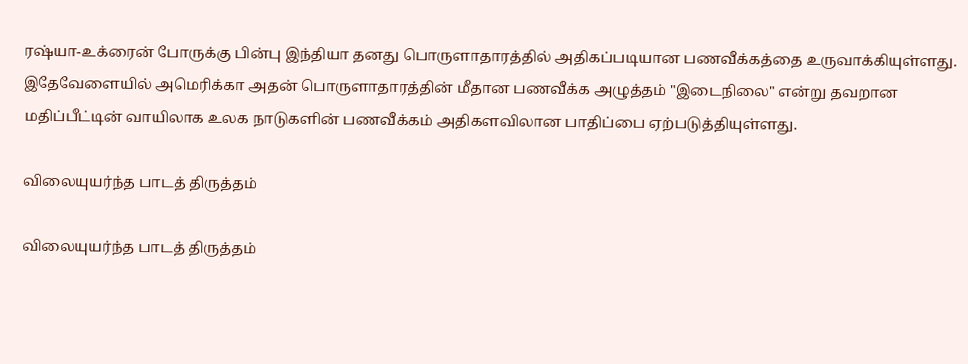ரஷ்யா-உக்ரைன் போருக்கு பின்பு இந்தியா தனது பொருளாதாரத்தில் அதிகப்படியான பணவீக்கத்தை உருவாக்கியுள்ளது. இதேவேளையில் அமெரிக்கா அதன் பொருளாதாரத்தின் மீதான பணவீக்க அழுத்தம் "இடைநிலை" என்று தவறான மதிப்பீட்டின் வாயிலாக உலக நாடுகளின் பணவீக்கம் அதிகளவிலான பாதிப்பை ஏற்படுத்தியுள்ளது.

விலையுயர்ந்த பாடத் திருத்தம்

விலையுயர்ந்த பாடத் திருத்தம்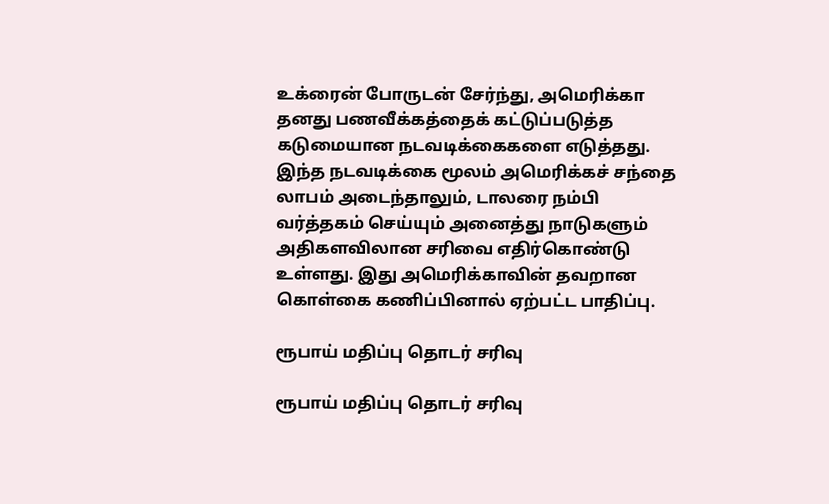உக்ரைன் போருடன் சேர்ந்து, அமெரிக்கா தனது பணவீக்கத்தைக் கட்டுப்படுத்த கடுமையான நடவடிக்கைகளை எடுத்தது. இந்த நடவடிக்கை மூலம் அமெரிக்கச் சந்தை லாபம் அடைந்தாலும், டாலரை நம்பி வர்த்தகம் செய்யும் அனைத்து நாடுகளும் அதிகளவிலான சரிவை எதிர்கொண்டு உள்ளது. இது அமெரிக்காவின் தவறான கொள்கை கணிப்பினால் ஏற்பட்ட பாதிப்பு.

ரூபாய் மதிப்பு தொடர் சரிவு

ரூபாய் மதிப்பு தொடர் சரிவு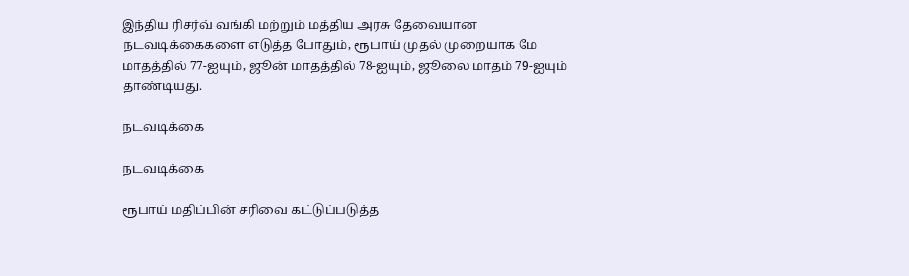இந்திய ரிசர்வ் வங்கி மற்றும் மத்திய அரசு தேவையான நடவடிக்கைகளை எடுத்த போதும், ரூபாய் முதல் முறையாக மே மாதத்தில் 77-ஐயும், ஜூன் மாதத்தில் 78-ஐயும், ஜூலை மாதம் 79-ஐயும் தாண்டியது.

நடவடிக்கை

நடவடிக்கை

ரூபாய் மதிப்பின் சரிவை கட்டுப்படுத்த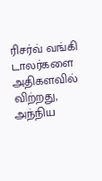ரிசர்வ் வங்கி டாலர்களை அதிகளவில் விற்றது, அந்நிய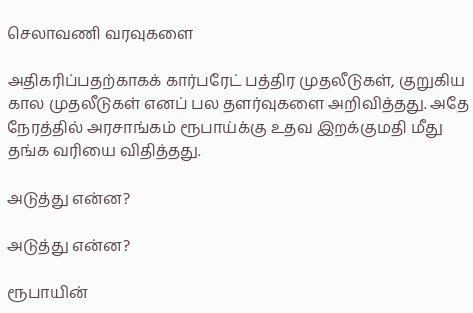செலாவணி வரவுகளை

அதிகரிப்பதற்காகக் கார்பரேட் பத்திர முதலீடுகள், குறுகிய கால முதலீடுகள் எனப் பல தளர்வுகளை அறிவித்தது. அதே நேரத்தில் அரசாங்கம் ரூபாய்க்கு உதவ இறக்குமதி மீது தங்க வரியை விதித்தது.

அடுத்து என்ன?

அடுத்து என்ன?

ரூபாயின்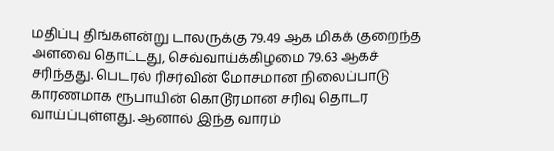மதிப்பு திங்களன்று டாலருக்கு 79.49 ஆக மிகக் குறைந்த அளவை தொட்டது, செவ்வாய்க்கிழமை 79.63 ஆகச் சரிந்தது. பெடரல் ரிசர்வின் மோசமான நிலைப்பாடு காரணமாக ரூபாயின் கொடூரமான சரிவு தொடர வாய்ப்புள்ளது. ஆனால் இந்த வாரம்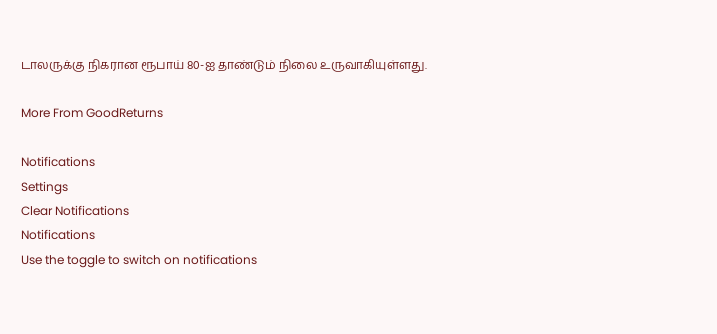டாலருக்கு நிகரான ரூபாய் 80-ஐ தாண்டும் நிலை உருவாகியுள்ளது.

More From GoodReturns

Notifications
Settings
Clear Notifications
Notifications
Use the toggle to switch on notifications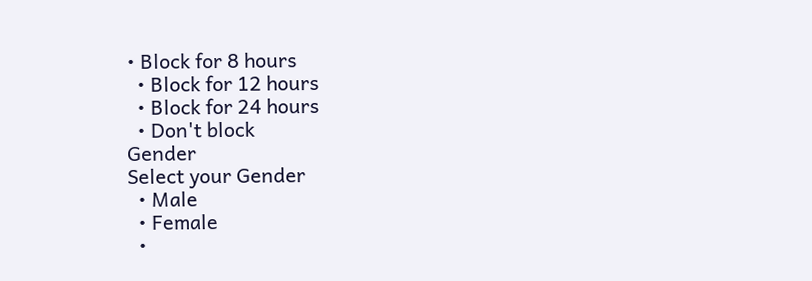• Block for 8 hours
  • Block for 12 hours
  • Block for 24 hours
  • Don't block
Gender
Select your Gender
  • Male
  • Female
  •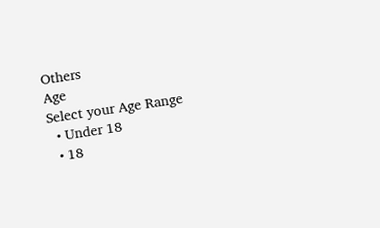Others
Age
Select your Age Range
  • Under 18
  • 18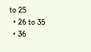to 25
  • 26 to 35
  • 36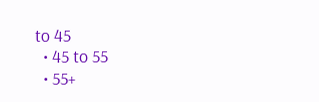to 45
  • 45 to 55
  • 55+